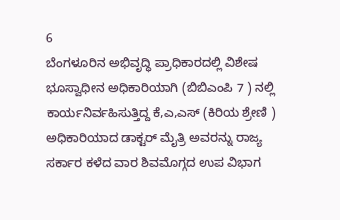6
ಬೆಂಗಳೂರಿನ ಅಭಿವೃದ್ಧಿ ಪ್ರಾಧಿಕಾರದಲ್ಲಿ ವಿಶೇಷ ಭೂಸ್ವಾಧೀನ ಅಧಿಕಾರಿಯಾಗಿ (ಬಿಬಿಎಂಪಿ 7 ) ನಲ್ಲಿ ಕಾರ್ಯನಿರ್ವಹಿಸುತ್ತಿದ್ದ ಕೆ,ಎ,ಎಸ್ (ಕಿರಿಯ ಶ್ರೇಣಿ ) ಅಧಿಕಾರಿಯಾದ ಡಾಕ್ಟರ್ ಮೈತ್ರಿ ಅವರನ್ನು ರಾಜ್ಯ ಸರ್ಕಾರ ಕಳೆದ ವಾರ ಶಿವಮೊಗ್ಗದ ಉಪ ವಿಭಾಗ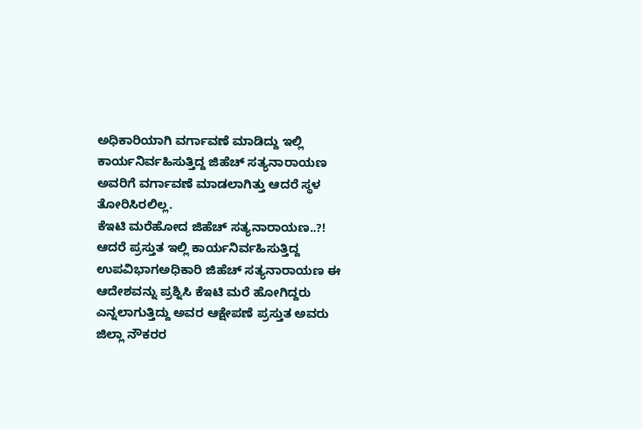ಅಧಿಕಾರಿಯಾಗಿ ವರ್ಗಾವಣೆ ಮಾಡಿದ್ದು ಇಲ್ಲಿ ಕಾರ್ಯನಿರ್ವಹಿಸುತ್ತಿದ್ದ ಜಿಹೆಚ್ ಸತ್ಯನಾರಾಯಣ ಅವರಿಗೆ ವರ್ಗಾವಣೆ ಮಾಡಲಾಗಿತ್ತು ಆದರೆ ಸ್ಥಳ ತೋರಿಸಿರಲಿಲ್ಲ.
ಕೆಇಟಿ ಮರೆಹೋದ ಜಿಹೆಚ್ ಸತ್ಯನಾರಾಯಣ..?!
ಆದರೆ ಪ್ರಸ್ತುತ ಇಲ್ಲಿ ಕಾರ್ಯನಿರ್ವಹಿಸುತ್ತಿದ್ದ ಉಪವಿಭಾಗಅಧಿಕಾರಿ ಜಿಹೆಚ್ ಸತ್ಯನಾರಾಯಣ ಈ ಆದೇಶವನ್ನು ಪ್ರಶ್ನಿಸಿ ಕೆಇಟಿ ಮರೆ ಹೋಗಿದ್ದರು ಎನ್ನಲಾಗುತ್ತಿದ್ದು ಅವರ ಆಕ್ಷೇಪಣೆ ಪ್ರಸ್ತುತ ಅವರು ಜಿಲ್ಲಾ ನೌಕರರ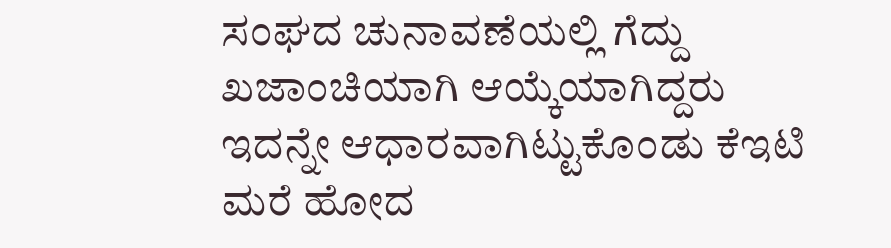ಸಂಘದ ಚುನಾವಣೆಯಲ್ಲಿ ಗೆದ್ದು ಖಜಾಂಚಿಯಾಗಿ ಆಯ್ಕೆಯಾಗಿದ್ದರು ಇದನ್ನೇ ಆಧಾರವಾಗಿಟ್ಟುಕೊಂಡು ಕೆಇಟಿ ಮರೆ ಹೋದ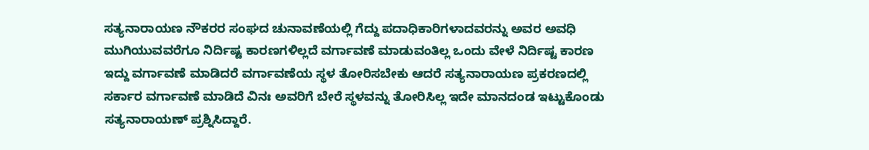ಸತ್ಯನಾರಾಯಣ ನೌಕರರ ಸಂಘದ ಚುನಾವಣೆಯಲ್ಲಿ ಗೆದ್ದು ಪದಾಧಿಕಾರಿಗಳಾದವರನ್ನು ಅವರ ಅವಧಿ ಮುಗಿಯುವವರೆಗೂ ನಿರ್ದಿಷ್ಟ ಕಾರಣಗಳಿಲ್ಲದೆ ವರ್ಗಾವಣೆ ಮಾಡುವಂತಿಲ್ಲ ಒಂದು ವೇಳೆ ನಿರ್ದಿಷ್ಟ ಕಾರಣ ಇದ್ದು ವರ್ಗಾವಣೆ ಮಾಡಿದರೆ ವರ್ಗಾವಣೆಯ ಸ್ಥಳ ತೋರಿಸಬೇಕು ಆದರೆ ಸತ್ಯನಾರಾಯಣ ಪ್ರಕರಣದಲ್ಲಿ ಸರ್ಕಾರ ವರ್ಗಾವಣೆ ಮಾಡಿದೆ ವಿನಃ ಅವರಿಗೆ ಬೇರೆ ಸ್ಥಳವನ್ನು ತೋರಿಸಿಲ್ಲ ಇದೇ ಮಾನದಂಡ ಇಟ್ಟುಕೊಂಡು ಸತ್ಯನಾರಾಯಣ್ ಪ್ರಶ್ನಿಸಿದ್ದಾರೆ.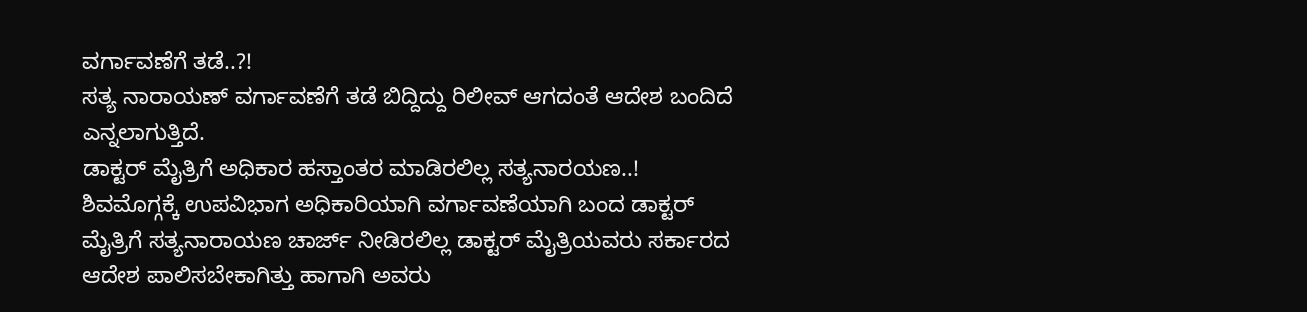ವರ್ಗಾವಣೆಗೆ ತಡೆ..?!
ಸತ್ಯ ನಾರಾಯಣ್ ವರ್ಗಾವಣೆಗೆ ತಡೆ ಬಿದ್ದಿದ್ದು ರಿಲೀವ್ ಆಗದಂತೆ ಆದೇಶ ಬಂದಿದೆ ಎನ್ನಲಾಗುತ್ತಿದೆ.
ಡಾಕ್ಟರ್ ಮೈತ್ರಿಗೆ ಅಧಿಕಾರ ಹಸ್ತಾಂತರ ಮಾಡಿರಲಿಲ್ಲ ಸತ್ಯನಾರಯಣ..!
ಶಿವಮೊಗ್ಗಕ್ಕೆ ಉಪವಿಭಾಗ ಅಧಿಕಾರಿಯಾಗಿ ವರ್ಗಾವಣೆಯಾಗಿ ಬಂದ ಡಾಕ್ಟರ್ ಮೈತ್ರಿಗೆ ಸತ್ಯನಾರಾಯಣ ಚಾರ್ಜ್ ನೀಡಿರಲಿಲ್ಲ ಡಾಕ್ಟರ್ ಮೈತ್ರಿಯವರು ಸರ್ಕಾರದ ಆದೇಶ ಪಾಲಿಸಬೇಕಾಗಿತ್ತು ಹಾಗಾಗಿ ಅವರು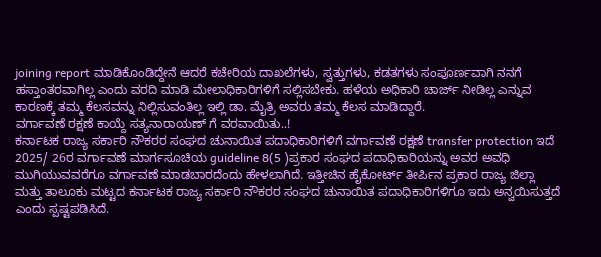joining report ಮಾಡಿಕೊಂಡಿದ್ದೇನೆ ಆದರೆ ಕಚೇರಿಯ ದಾಖಲೆಗಳು, ಸ್ವತ್ತುಗಳು, ಕಡತಗಳು ಸಂಪೂರ್ಣವಾಗಿ ನನಗೆ ಹಸ್ತಾಂತರವಾಗಿಲ್ಲ ಎಂದು ವರದಿ ಮಾಡಿ ಮೇಲಾಧಿಕಾರಿಗಳಿಗೆ ಸಲ್ಲಿಸಬೇಕು. ಹಳೆಯ ಅಧಿಕಾರಿ ಚಾರ್ಜ್ ನೀಡಿಲ್ಲ ಎನ್ನುವ ಕಾರಣಕ್ಕೆ ತಮ್ಮ ಕೆಲಸವನ್ನು ನಿಲ್ಲಿಸುವಂತಿಲ್ಲ ಇಲ್ಲಿ ಡಾ. ಮೈತ್ರಿ ಅವರು ತಮ್ಮ ಕೆಲಸ ಮಾಡಿದ್ದಾರೆ.
ವರ್ಗಾವಣೆ ರಕ್ಷಣೆ ಕಾಯ್ದೆ ಸತ್ಯನಾರಾಯಣ್ ಗೆ ವರವಾಯಿತು..!
ಕರ್ನಾಟಕ ರಾಜ್ಯ ಸರ್ಕಾರಿ ನೌಕರರ ಸಂಘದ ಚುನಾಯಿತ ಪದಾಧಿಕಾರಿಗಳಿಗೆ ವರ್ಗಾವಣೆ ರಕ್ಷಣೆ transfer protection ಇದೆ 2025/ 26ರ ವರ್ಗಾವಣೆ ಮಾರ್ಗಸೂಚಿಯ guideline 8(5 )ಪ್ರಕಾರ ಸಂಘದ ಪದಾಧಿಕಾರಿಯನ್ನು ಅವರ ಅವಧಿ ಮುಗಿಯುವವರೆಗೂ ವರ್ಗಾವಣೆ ಮಾಡಬಾರದೆಂದು ಹೇಳಲಾಗಿದೆ. ಇತ್ತೀಚಿನ ಹೈಕೋರ್ಟ್ ತೀರ್ಪಿನ ಪ್ರಕಾರ ರಾಜ್ಯ ಜಿಲ್ಲಾ ಮತ್ತು ತಾಲೂಕು ಮಟ್ಟದ ಕರ್ನಾಟಕ ರಾಜ್ಯ ಸರ್ಕಾರಿ ನೌಕರರ ಸಂಘದ ಚುನಾಯಿತ ಪದಾಧಿಕಾರಿಗಳಿಗೂ ಇದು ಅನ್ವಯಿಸುತ್ತದೆ ಎಂದು ಸ್ಪಷ್ಟಪಡಿಸಿದೆ.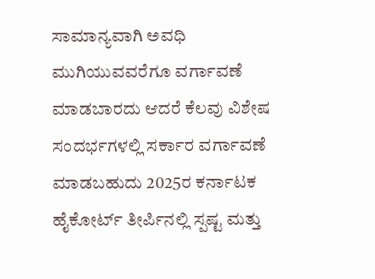ಸಾಮಾನ್ಯವಾಗಿ ಅವಧಿ ಮುಗಿಯುವವರೆಗೂ ವರ್ಗಾವಣೆ ಮಾಡಬಾರದು ಆದರೆ ಕೆಲವು ವಿಶೇಷ ಸಂದರ್ಭಗಳಲ್ಲಿ ಸರ್ಕಾರ ವರ್ಗಾವಣೆ ಮಾಡಬಹುದು 2025ರ ಕರ್ನಾಟಕ ಹೈಕೋರ್ಟ್ ತೀರ್ಪಿನಲ್ಲಿ ಸ್ಪಷ್ಟ ಮತ್ತು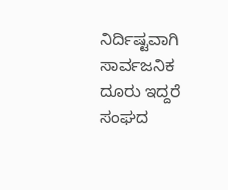ನಿರ್ದಿಷ್ಟವಾಗಿ ಸಾರ್ವಜನಿಕ ದೂರು ಇದ್ದರೆ ಸಂಘದ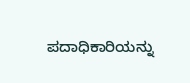ಪದಾಧಿಕಾರಿಯನ್ನು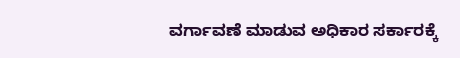ವರ್ಗಾವಣೆ ಮಾಡುವ ಅಧಿಕಾರ ಸರ್ಕಾರಕ್ಕೆ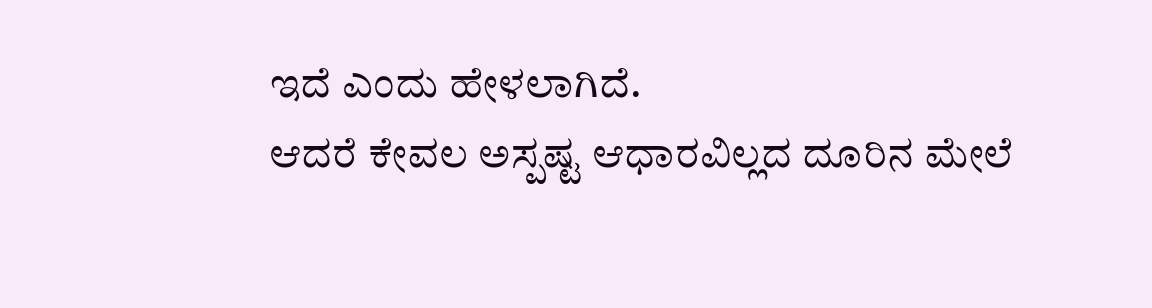ಇದೆ ಎಂದು ಹೇಳಲಾಗಿದೆ.
ಆದರೆ ಕೇವಲ ಅಸ್ಪಷ್ಟ ಆಧಾರವಿಲ್ಲದ ದೂರಿನ ಮೇಲೆ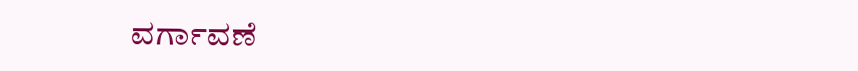ವರ್ಗಾವಣೆ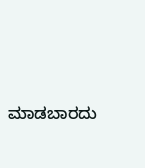ಮಾಡಬಾರದು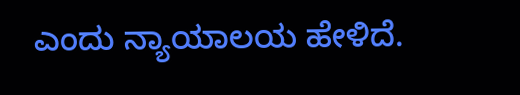ಎಂದು ನ್ಯಾಯಾಲಯ ಹೇಳಿದೆ.